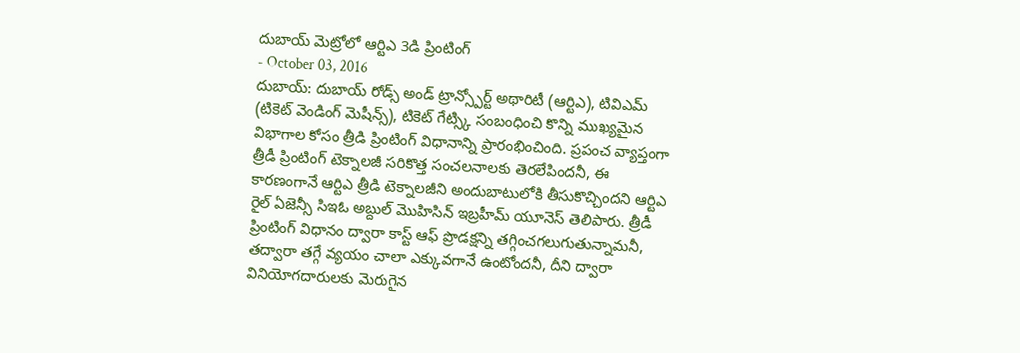దుబాయ్ మెట్రోలో ఆర్టిఎ 3డి ప్రింటింగ్
- October 03, 2016
దుబాయ్: దుబాయ్ రోడ్స్ అండ్ ట్రాన్స్పోర్ట్ అథారిటీ (ఆర్టిఎ), టివిఎమ్ (టికెట్ వెండింగ్ మెషీన్స్), టికెట్ గేట్స్కి సంబంధించి కొన్ని ముఖ్యమైన విభాగాల కోసం త్రీడి ప్రింటింగ్ విధానాన్ని ప్రారంభించింది. ప్రపంచ వ్యాప్తంగా త్రీడీ ప్రింటింగ్ టెక్నాలజీ సరికొత్త సంచలనాలకు తెరలేపిందనీ, ఈ కారణంగానే ఆర్టిఎ త్రీడి టెక్నాలజీని అందుబాటులోకి తీసుకొచ్చిందని ఆర్టిఎ రైల్ ఏజెన్సీ సిఇఓ అబ్దుల్ మొహిసిన్ ఇబ్రహీమ్ యూనెస్ తెలిపారు. త్రీడీ ప్రింటింగ్ విధానం ద్వారా కాస్ట్ ఆఫ్ ప్రొడక్షన్ని తగ్గించగలుగుతున్నామనీ, తద్వారా తగ్గే వ్యయం చాలా ఎక్కువగానే ఉంటోందనీ, దీని ద్వారా వినియోగదారులకు మెరుగైన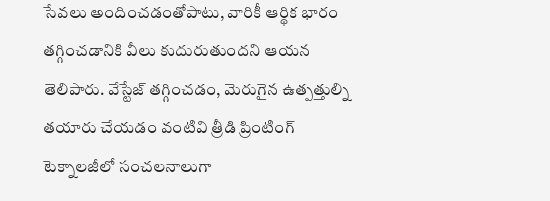సేవలు అందించడంతోపాటు, వారికీ ఆర్థిక భారం తగ్గించడానికి వీలు కుదురుతుందని ఆయన తెలిపారు. వేస్టేజ్ తగ్గించడం, మెరుగైన ఉత్పత్తుల్ని తయారు చేయడం వంటివి త్రీడి ప్రింటింగ్ టెక్నాలజీలో సంచలనాలుగా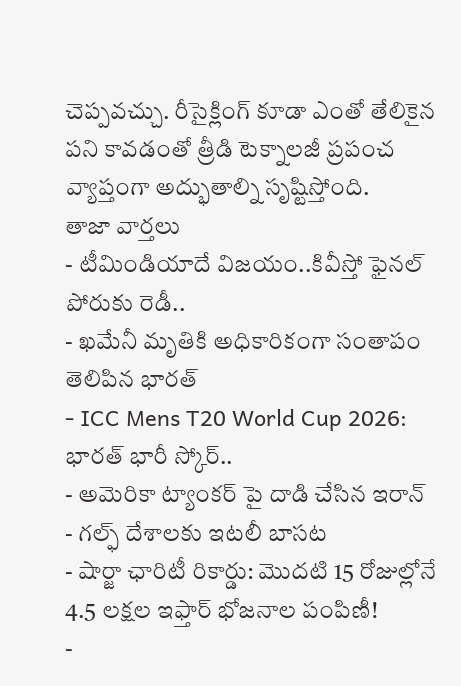చెప్పవచ్చు. రీసైక్లింగ్ కూడా ఎంతో తేలికైన పని కావడంతో త్రీడి టెక్నాలజీ ప్రపంచ వ్యాప్తంగా అద్భుతాల్ని సృష్టిస్తోంది.
తాజా వార్తలు
- టీమిండియాదే విజయం..కివీస్తో ఫైనల్ పోరుకు రెడీ..
- ఖమేనీ మృతికి అధికారికంగా సంతాపం తెలిపిన భారత్
- ICC Mens T20 World Cup 2026: భారత్ భారీ స్కోర్..
- అమెరికా ట్యాంకర్ పై దాడి చేసిన ఇరాన్
- గల్ఫ్ దేశాలకు ఇటలీ బాసట
- షార్జా ఛారిటీ రికార్డు: మొదటి 15 రోజుల్లోనే 4.5 లక్షల ఇఫ్తార్ భోజనాల పంపిణీ!
-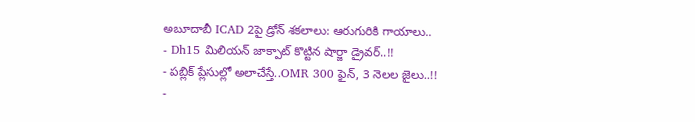అబూదాబీ ICAD 2పై డ్రోన్ శకలాలు: ఆరుగురికి గాయాలు..
- Dh15 మిలియన్ జాక్పాట్ కొట్టిన షార్జా డ్రైవర్..!!
- పబ్లిక్ ప్లేసుల్లో అలాచేస్తే..OMR 300 ఫైన్, 3 నెలల జైలు..!!
-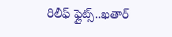రిలీఫ్ ఫ్లైట్స్..ఖతార్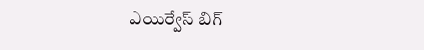ఎయిర్వేస్ బిగ్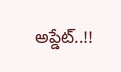అప్డేట్..!!